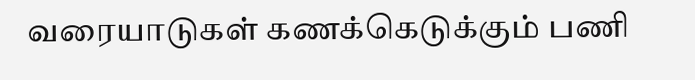வரையாடுகள் கணக்கெடுக்கும் பணி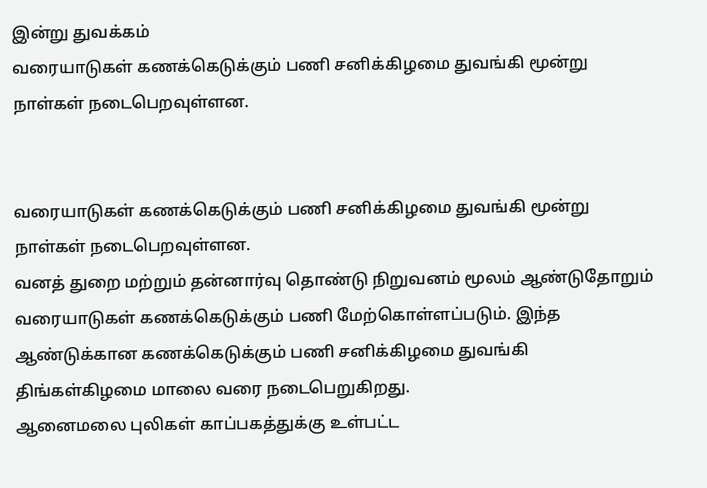இன்று துவக்கம்
வரையாடுகள் கணக்கெடுக்கும் பணி சனிக்கிழமை துவங்கி மூன்று நாள்கள் நடைபெறவுள்ளன.


வரையாடுகள் கணக்கெடுக்கும் பணி சனிக்கிழமை துவங்கி மூன்று நாள்கள் நடைபெறவுள்ளன.
வனத் துறை மற்றும் தன்னார்வு தொண்டு நிறுவனம் மூலம் ஆண்டுதோறும் வரையாடுகள் கணக்கெடுக்கும் பணி மேற்கொள்ளப்படும். இந்த ஆண்டுக்கான கணக்கெடுக்கும் பணி சனிக்கிழமை துவங்கி திங்கள்கிழமை மாலை வரை நடைபெறுகிறது.
ஆனைமலை புலிகள் காப்பகத்துக்கு உள்பட்ட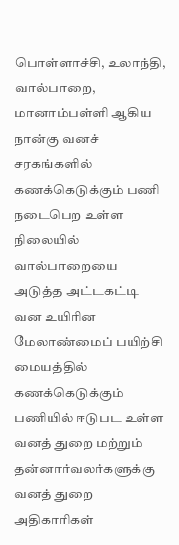பொள்ளாச்சி, உலாந்தி, வால்பாறை, மானாம்பள்ளி ஆகிய நான்கு வனச் சரகங்களில் கணக்கெடுக்கும் பணி நடைபெற உள்ள நிலையில் வால்பாறையை அடுத்த அட்டகட்டி வன உயிரின மேலாண்மைப் பயிற்சி மையத்தில் கணக்கெடுக்கும் பணியில் ஈடுபட உள்ள வனத் துறை மற்றும் தன்னார்வலர்களுக்கு வனத் துறை அதிகாரிகள்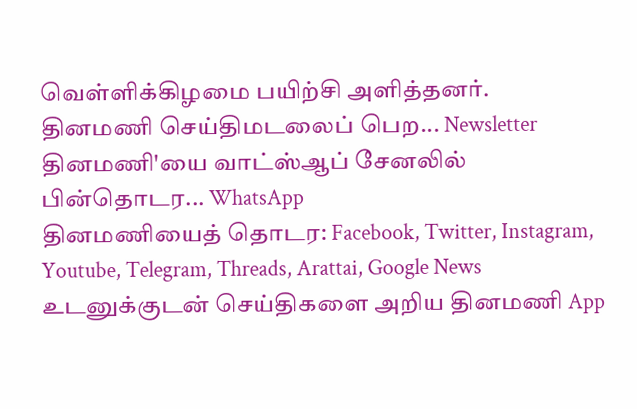வெள்ளிக்கிழமை பயிற்சி அளித்தனர்.
தினமணி செய்திமடலைப் பெற... Newsletter
தினமணி'யை வாட்ஸ்ஆப் சேனலில் பின்தொடர... WhatsApp
தினமணியைத் தொடர: Facebook, Twitter, Instagram, Youtube, Telegram, Threads, Arattai, Google News
உடனுக்குடன் செய்திகளை அறிய தினமணி App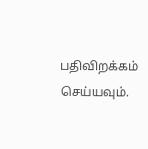பதிவிறக்கம் செய்யவும்.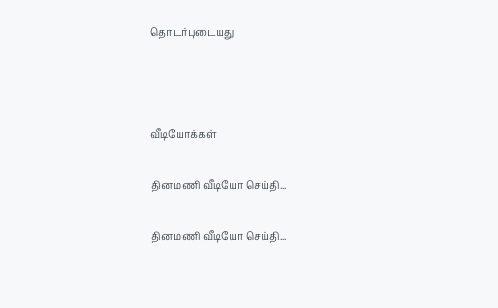தொடர்புடையது



வீடியோக்கள்

தினமணி வீடியோ செய்தி...

தினமணி வீடியோ செய்தி...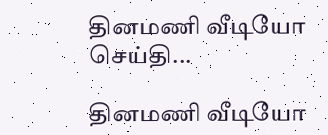தினமணி வீடியோ செய்தி...

தினமணி வீடியோ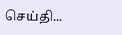செய்தி...